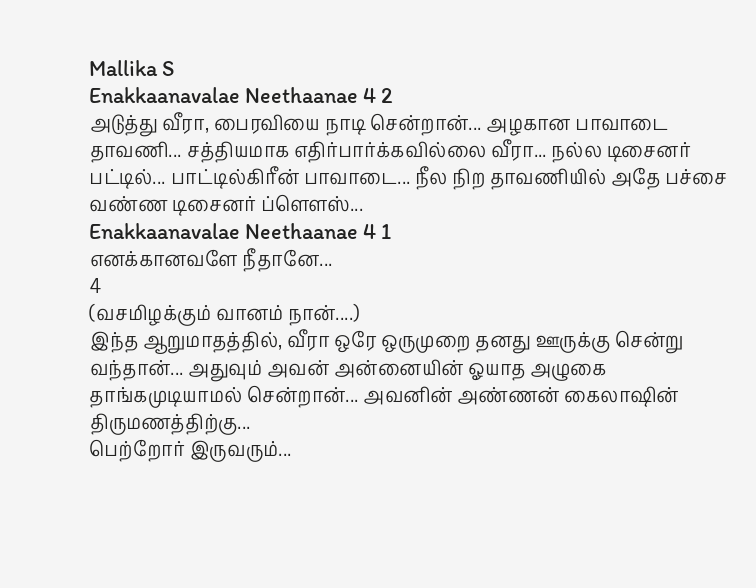Mallika S
Enakkaanavalae Neethaanae 4 2
அடுத்து வீரா, பைரவியை நாடி சென்றான்... அழகான பாவாடை தாவணி... சத்தியமாக எதிர்பார்க்கவில்லை வீரா... நல்ல டிசைனர் பட்டில்... பாட்டில்கிரீன் பாவாடை... நீல நிற தாவணியில் அதே பச்சை வண்ண டிசைனர் ப்ளௌஸ்...
Enakkaanavalae Neethaanae 4 1
எனக்கானவளே நீதானே...
4
(வசமிழக்கும் வானம் நான்....)
இந்த ஆறுமாதத்தில், வீரா ஒரே ஒருமுறை தனது ஊருக்கு சென்று வந்தான்... அதுவும் அவன் அன்னையின் ஓயாத அழுகை தாங்கமுடியாமல் சென்றான்... அவனின் அண்ணன் கைலாஷின் திருமணத்திற்கு...
பெற்றோர் இருவரும்...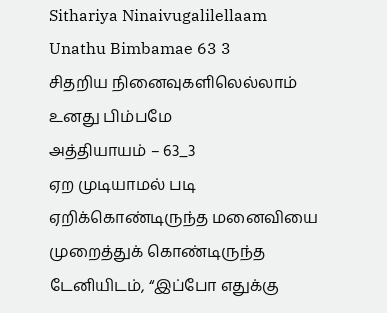Sithariya Ninaivugalilellaam Unathu Bimbamae 63 3
சிதறிய நினைவுகளிலெல்லாம் உனது பிம்பமே
அத்தியாயம் – 63_3
ஏற முடியாமல் படி ஏறிக்கொண்டிருந்த மனைவியை முறைத்துக் கொண்டிருந்த டேனியிடம், “இப்போ எதுக்கு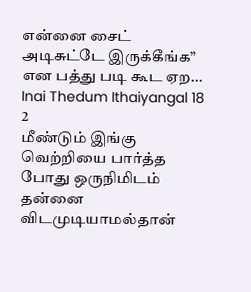என்னை சைட் அடிசுட்டே இருக்கீங்க” என பத்து படி கூட ஏற...
Inai Thedum Ithaiyangal 18 2
மீண்டும் இங்கு வெற்றியை பார்த்த போது ஒருநிமிடம் தன்னை விடமுடியாமல்தான்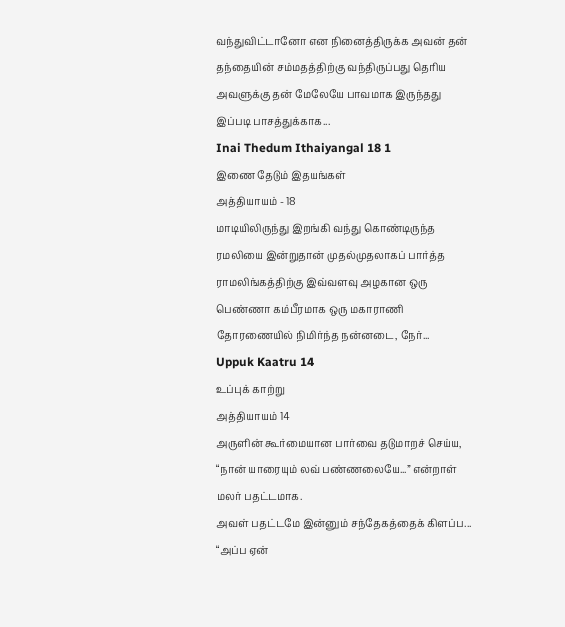வந்துவிட்டானோ என நினைத்திருக்க அவன் தன் தந்தையின் சம்மதத்திற்கு வந்திருப்பது தெரிய அவளுக்கு தன் மேலேயே பாவமாக இருந்தது இப்படி பாசத்துக்காக...
Inai Thedum Ithaiyangal 18 1
இணை தேடும் இதயங்கள்
அத்தியாயம் - 18
மாடியிலிருந்து இறங்கி வந்து கொண்டிருந்த ரமலியை இன்றுதான் முதல்முதலாகப் பார்த்த ராமலிங்கத்திற்கு இவ்வளவு அழகான ஒரு பெண்ணா கம்பீரமாக ஒரு மகாராணி தோரணையில் நிமிர்ந்த நன்னடை, நேர்...
Uppuk Kaatru 14
உப்புக் காற்று
அத்தியாயம் 14
அருளின் கூர்மையான பார்வை தடுமாறச் செய்ய, “நான் யாரையும் லவ் பண்ணலையே...” என்றாள் மலர் பதட்டமாக.
அவள் பதட்டமே இன்னும் சந்தேகத்தைக் கிளப்ப... “அப்ப ஏன்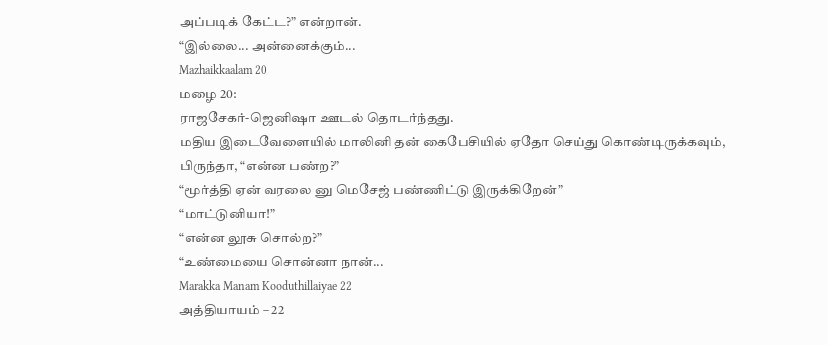அப்படிக் கேட்ட?” என்றான்.
“இல்லை... அன்னைக்கும்...
Mazhaikkaalam 20
மழை 20:
ராஜசேகர்-ஜெனிஷா ஊடல் தொடர்ந்தது.
மதிய இடைவேளையில் மாலினி தன் கைபேசியில் ஏதோ செய்து கொண்டிருக்கவும், பிருந்தா, “என்ன பண்ற?”
“மூர்த்தி ஏன் வரலை னு மெசேஜ் பண்ணிட்டு இருக்கிறேன்”
“மாட்டுனியா!”
“என்ன லூசு சொல்ற?”
“உண்மையை சொன்னா நான்...
Marakka Manam Kooduthillaiyae 22
அத்தியாயம் – 22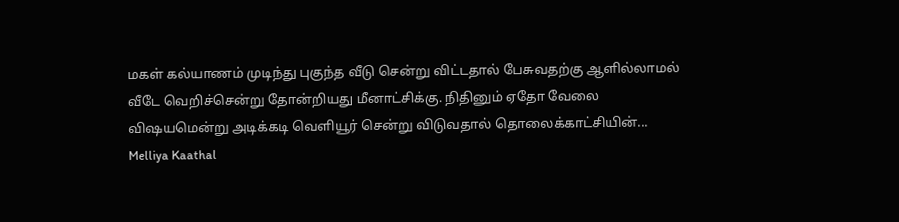மகள் கல்யாணம் முடிந்து புகுந்த வீடு சென்று விட்டதால் பேசுவதற்கு ஆளில்லாமல் வீடே வெறிச்சென்று தோன்றியது மீனாட்சிக்கு. நிதினும் ஏதோ வேலை விஷயமென்று அடிக்கடி வெளியூர் சென்று விடுவதால் தொலைக்காட்சியின்...
Melliya Kaathal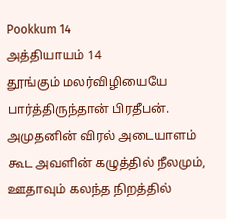Pookkum 14
அத்தியாயம் 14
தூங்கும் மலர்விழியையே பார்த்திருந்தான் பிரதீபன். அமுதனின் விரல் அடையாளம் கூட அவளின் கழுத்தில் நீலமும், ஊதாவும் கலந்த நிறத்தில்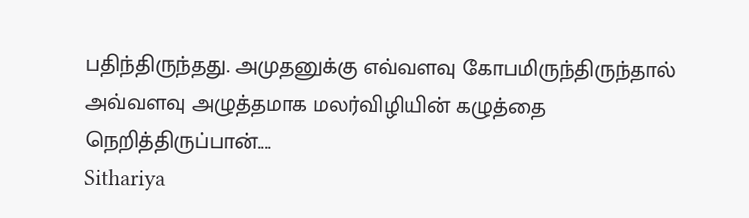பதிந்திருந்தது. அமுதனுக்கு எவ்வளவு கோபமிருந்திருந்தால் அவ்வளவு அழுத்தமாக மலர்விழியின் கழுத்தை நெறித்திருப்பான்....
Sithariya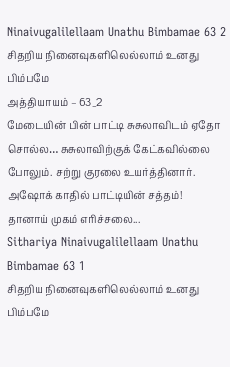Ninaivugalilellaam Unathu Bimbamae 63 2
சிதறிய நினைவுகளிலெல்லாம் உனது பிம்பமே
அத்தியாயம் – 63_2
மேடையின் பின் பாட்டி சுசுலாவிடம் ஏதோ சொல்ல… சுசுலாவிற்குக் கேட்கவில்லை போலும். சற்று குரலை உயர்த்தினார். அஷோக் காதில் பாட்டியின் சத்தம்! தானாய் முகம் எரிச்சலை...
Sithariya Ninaivugalilellaam Unathu Bimbamae 63 1
சிதறிய நினைவுகளிலெல்லாம் உனது பிம்பமே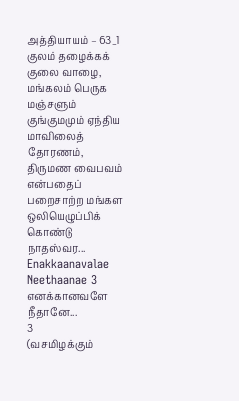அத்தியாயம் – 63_1
குலம் தழைக்கக் குலை வாழை, மங்கலம் பெருக மஞ்சளும் குங்குமமும் ஏந்திய மாவிலைத் தோரணம், திருமண வைபவம் என்பதைப் பறைசாற்ற மங்கள ஒலியெழுப்பிக் கொண்டு நாதஸ்வர...
Enakkaanavalae Neethaanae 3
எனக்கானவளே நீதானே...
3
(வசமிழக்கும்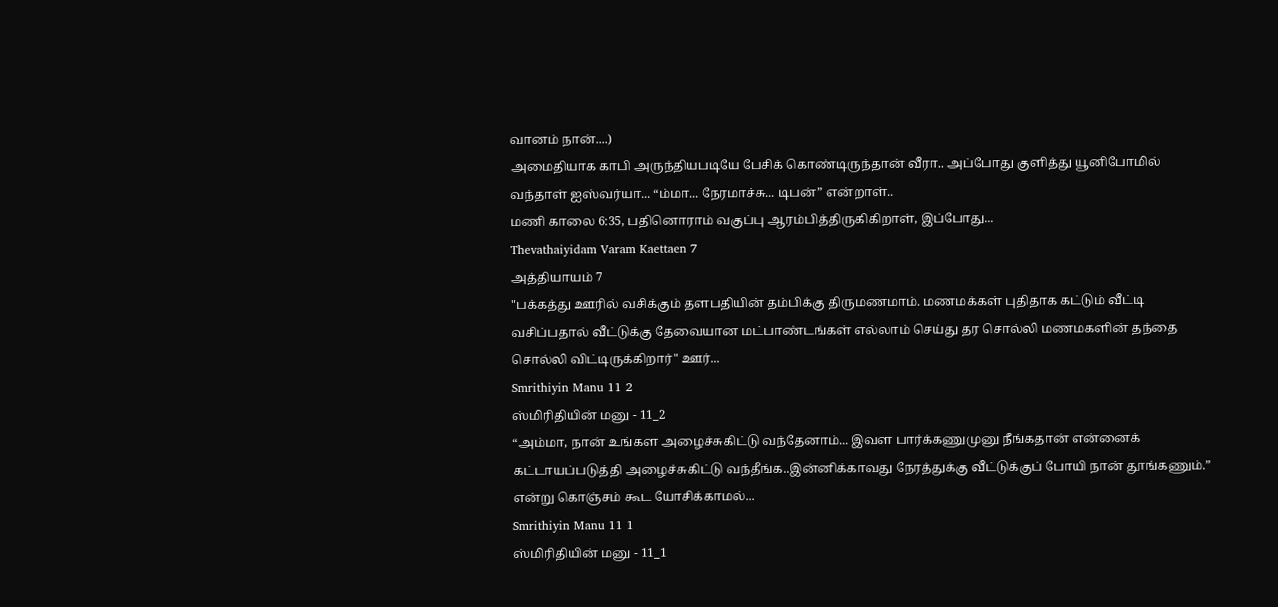வானம் நான்....)
அமைதியாக காபி அருந்தியபடியே பேசிக் கொண்டிருந்தான் வீரா.. அப்போது குளித்து யூனிபோமில் வந்தாள் ஐஸ்வர்யா... “ம்மா... நேரமாச்சு... டிபன்” என்றாள்..
மணி காலை 6:35, பதினொராம் வகுப்பு ஆரம்பித்திருகிகிறாள், இப்போது...
Thevathaiyidam Varam Kaettaen 7
அத்தியாயம் 7
"பக்கத்து ஊரில் வசிக்கும் தளபதியின் தம்பிக்கு திருமணமாம். மணமக்கள் புதிதாக கட்டும் வீட்டி வசிப்பதால் வீட்டுக்கு தேவையான மட்பாண்டங்கள் எல்லாம் செய்து தர சொல்லி மணமகளின் தந்தை சொல்லி விட்டிருக்கிறார்" ஊர்...
Smrithiyin Manu 11 2
ஸ்மிரிதியின் மனு - 11_2
“அம்மா, நான் உங்கள அழைச்சுகிட்டு வந்தேனாம்... இவள பார்க்கணுமுனு நீங்கதான் என்னைக் கட்டாயப்படுத்தி அழைச்சுகிட்டு வந்தீங்க..இன்னிக்காவது நேரத்துக்கு வீட்டுக்குப் போயி நான் தூங்கணும்.” என்று கொஞ்சம் கூட யோசிக்காமல்...
Smrithiyin Manu 11 1
ஸ்மிரிதியின் மனு - 11_1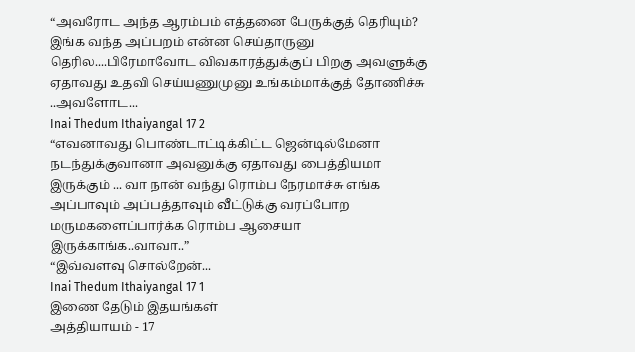“அவரோட அந்த ஆரம்பம் எத்தனை பேருக்குத் தெரியும்? இங்க வந்த அப்பறம் என்ன செய்தாருனு தெரில....பிரேமாவோட விவகாரத்துக்குப் பிறகு அவளுக்கு ஏதாவது உதவி செய்யணுமுனு உங்கம்மாக்குத் தோணிச்சு ..அவளோட...
Inai Thedum Ithaiyangal 17 2
“எவனாவது பொண்டாட்டிக்கிட்ட ஜென்டில்மேனா நடந்துக்குவானா அவனுக்கு ஏதாவது பைத்தியமா இருக்கும் ... வா நான் வந்து ரொம்ப நேரமாச்சு எங்க அப்பாவும் அப்பத்தாவும் வீட்டுக்கு வரப்போற மருமகளைப்பார்க்க ரொம்ப ஆசையா இருக்காங்க..வாவா..”
“இவ்வளவு சொல்றேன்...
Inai Thedum Ithaiyangal 17 1
இணை தேடும் இதயங்கள்
அத்தியாயம் - 17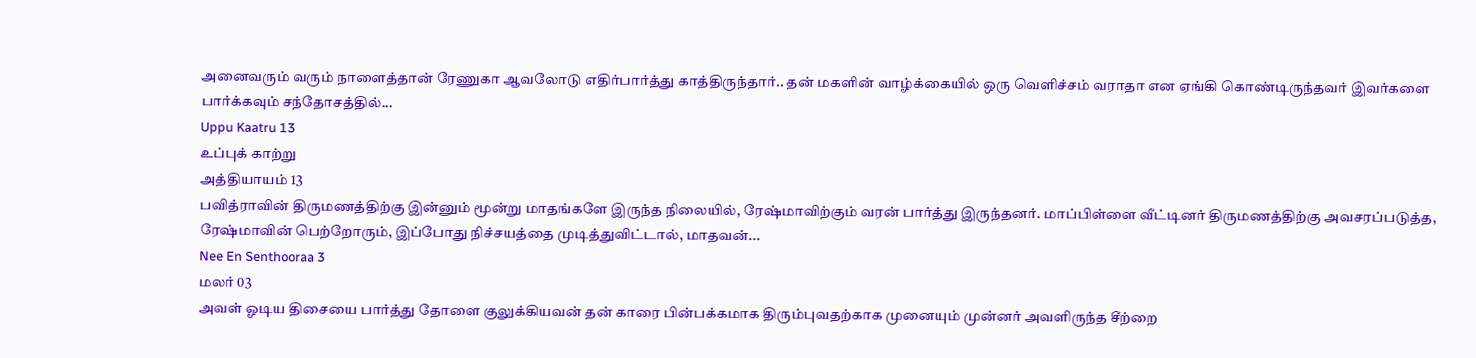அனைவரும் வரும் நாளைத்தான் ரேணுகா ஆவலோடு எதிர்பார்த்து காத்திருந்தார்.. தன் மகளின் வாழ்க்கையில் ஒரு வெளிச்சம் வராதா என ஏங்கி கொண்டிருந்தவர் இவர்களை பார்க்கவும் சந்தோசத்தில்...
Uppu Kaatru 13
உப்புக் காற்று
அத்தியாயம் 13
பவித்ராவின் திருமணத்திற்கு இன்னும் மூன்று மாதங்களே இருந்த நிலையில், ரேஷ்மாவிற்கும் வரன் பார்த்து இருந்தனர். மாப்பிள்ளை வீட்டினர் திருமணத்திற்கு அவசரப்படுத்த, ரேஷ்மாவின் பெற்றோரும், இப்போது நிச்சயத்தை முடித்துவிட்டால், மாதவன்...
Nee En Senthooraa 3
மலர் 03
அவள் ஓடிய திசையை பார்த்து தோளை குலுக்கியவன் தன் காரை பின்பக்கமாக திரும்புவதற்காக முனையும் முன்னர் அவளிருந்த சீற்றை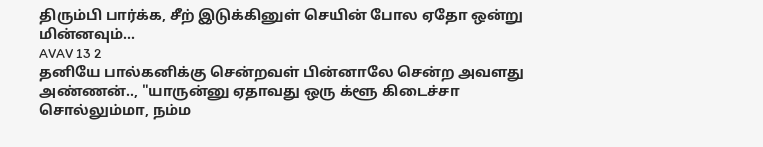திரும்பி பார்க்க, சீற் இடுக்கினுள் செயின் போல ஏதோ ஒன்று மின்னவும்...
AVAV 13 2
தனியே பால்கனிக்கு சென்றவள் பின்னாலே சென்ற அவளது அண்ணன்.., "யாருன்னு ஏதாவது ஒரு க்ளூ கிடைச்சா சொல்லும்மா, நம்ம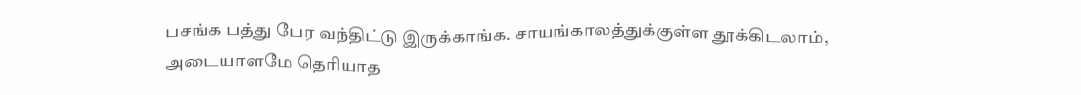பசங்க பத்து பேர வந்திட்டு இருக்காங்க. சாயங்காலத்துக்குள்ள தூக்கிடலாம், அடையாளமே தெரியாத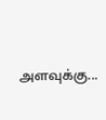அளவுக்கு...